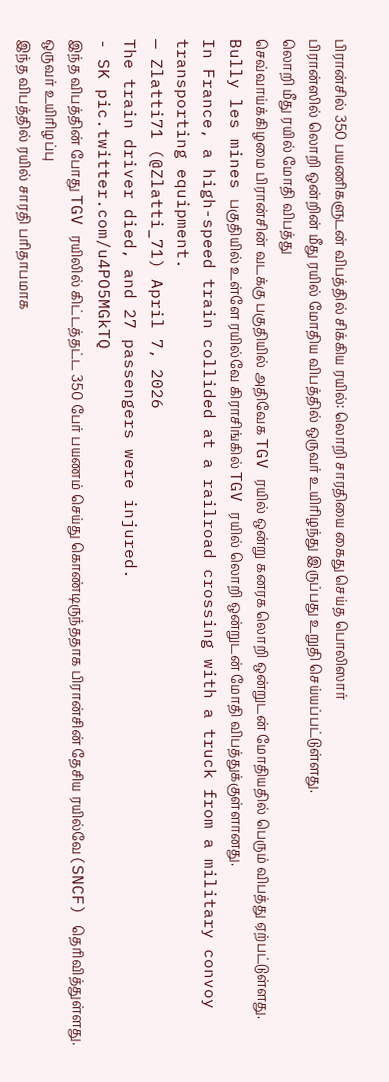பிரான்சில் 350 பயணிகளுடன் விபத்தில் சிக்கிய ரயில்: லொறி சாரதியை கைது செய்த பொலிஸார்
பிரான்ஸில் லொறி ஒன்றின் மீது ரயில் மோதிய விபத்தில் ஒருவர் உயிரிழந்து இருப்பது உறுதி செய்யப்பட்டுள்ளது.
லொறி மீது ரயில் மோதி விபத்து
செவ்வாய்க்கிழமை பிரான்சின் வடக்கு பகுதியில் அதிவேக TGV ரயில் ஒன்று கனரக லொறி ஒன்றுடன் மோதியதில் பெரும் விபத்து ஏற்பட்டுள்ளது.
Bully les mines பகுதியில் உள்ளே ரயில்வே கிராசிங்கில் TGV ரயில் லொறி ஒன்றுடன் மோதி விபத்துக்குள்ளானது.
In France, a high-speed train collided at a railroad crossing with a truck from a military convoy transporting equipment.
— Zlatti71 (@Zlatti_71) April 7, 2026
The train driver died, and 27 passengers were injured.
- SK pic.twitter.com/u4PO5MGkTQ
இந்த விபத்தின் போது TGV ரயிலில் கிட்டத்தட்ட 350 பேர் பயணம் செய்து கொண்டிருந்ததாக பிரான்சின் தேசிய ரயில்வே(SNCF) தெரிவித்துள்ளது.
ஒருவர் உயிரிழப்பு
இந்த விபத்தில் ரயில் சாரதி பரிதாபமாக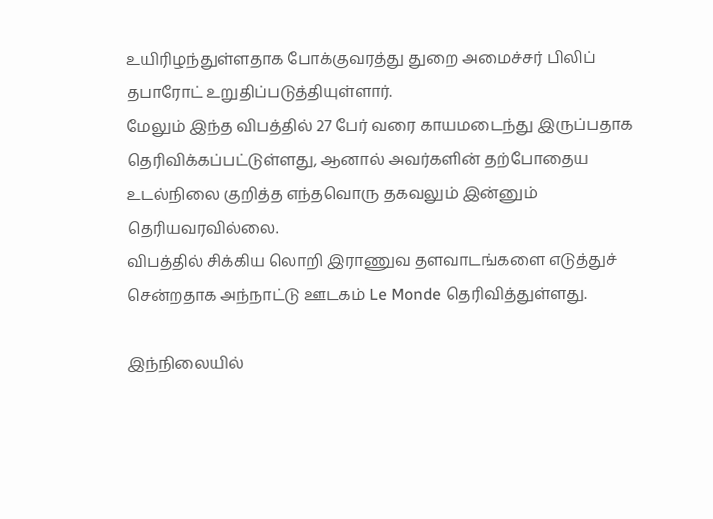உயிரிழந்துள்ளதாக போக்குவரத்து துறை அமைச்சர் பிலிப் தபாரோட் உறுதிப்படுத்தியுள்ளார்.
மேலும் இந்த விபத்தில் 27 பேர் வரை காயமடைந்து இருப்பதாக தெரிவிக்கப்பட்டுள்ளது, ஆனால் அவர்களின் தற்போதைய உடல்நிலை குறித்த எந்தவொரு தகவலும் இன்னும் தெரியவரவில்லை.
விபத்தில் சிக்கிய லொறி இராணுவ தளவாடங்களை எடுத்துச் சென்றதாக அந்நாட்டு ஊடகம் Le Monde தெரிவித்துள்ளது.

இந்நிலையில்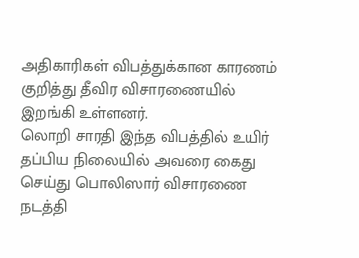அதிகாரிகள் விபத்துக்கான காரணம் குறித்து தீவிர விசாரணையில் இறங்கி உள்ளனர்.
லொறி சாரதி இந்த விபத்தில் உயிர் தப்பிய நிலையில் அவரை கைது செய்து பொலிஸார் விசாரணை நடத்தி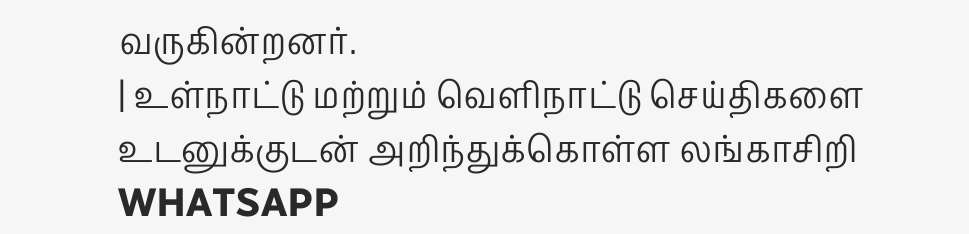வருகின்றனர்.
| உள்நாட்டு மற்றும் வெளிநாட்டு செய்திகளை உடனுக்குடன் அறிந்துக்கொள்ள லங்காசிறி WHATSAPP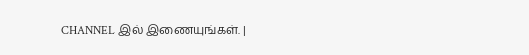CHANNEL இல் இணையுங்கள். |